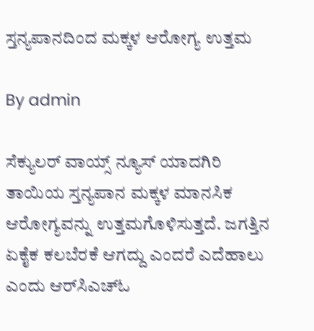ಸ್ತನ್ಯಪಾನದಿಂದ ಮಕ್ಕಳ ಆರೋಗ್ಯ ಉತ್ತಮ

By admin

ಸೆಕ್ಯುಲರ್ ವಾಯ್ಸ್ ನ್ಯೂಸ್ ಯಾದಗಿರಿ
ತಾಯಿಯ ಸ್ತನ್ಯಪಾನ ಮಕ್ಕಳ ಮಾನಸಿಕ ಆರೋಗ್ಯವನ್ನು ಉತ್ತಮಗೊಳಿಸುತ್ತದೆ. ಜಗತ್ತಿನ ಏಕೈಕ ಕಲಬೆರಕೆ ಆಗದ್ದು ಎಂದರೆ ಎದೆಹಾಲು ಎಂದು ಆರ್‌ಸಿಎಚ್‌ಓ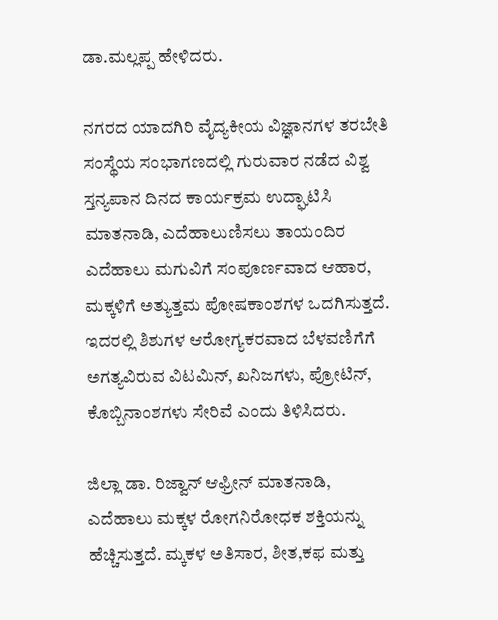ಡಾ.ಮಲ್ಲಪ್ಪ ಹೇಳಿದರು.

ನಗರದ ಯಾದಗಿರಿ ವೈದ್ಯಕೀಯ ವಿಜ್ಞಾನಗಳ ತರಬೇತಿ ಸಂಸ್ಥೆಯ ಸಂಭಾಗಣದಲ್ಲಿ ಗುರುವಾರ ನಡೆದ ವಿಶ್ವ ಸ್ತನ್ಯಪಾನ ದಿನದ ಕಾರ್ಯಕ್ರಮ ಉದ್ಘಾಟಿಸಿ ಮಾತನಾಡಿ, ಎದೆಹಾಲುಣಿಸಲು ತಾಯಂದಿರ ಎದೆಹಾಲು ಮಗುವಿಗೆ ಸಂಪೂರ್ಣವಾದ ಆಹಾರ, ಮಕ್ಕಳಿಗೆ ಅತ್ಯುತ್ತಮ ಪೋಷಕಾಂಶಗಳ ಒದಗಿಸುತ್ತದೆ. ಇದರಲ್ಲಿ ಶಿಶುಗಳ ಆರೋಗ್ಯಕರವಾದ ಬೆಳವಣಿಗೆಗೆ ಅಗತ್ಯವಿರುವ ವಿಟಮಿನ್, ಖನಿಜಗಳು, ಪ್ರೋಟಿನ್, ಕೊಬ್ಬಿನಾಂಶಗಳು ಸೇರಿವೆ ಎಂದು ತಿಳಿಸಿದರು.

ಜಿಲ್ಲಾ ಡಾ. ರಿಜ್ವಾನ್ ಆಫ್ರೀನ್ ಮಾತನಾಡಿ, ಎದೆಹಾಲು ಮಕ್ಕಳ ರೋಗನಿರೋಧಕ ಶಕ್ತಿಯನ್ನು ಹೆಚ್ಚಿಸುತ್ತದೆ. ಮ್ಕಕಳ ಅತಿಸಾರ, ಶೀತ,ಕಫ ಮತ್ತು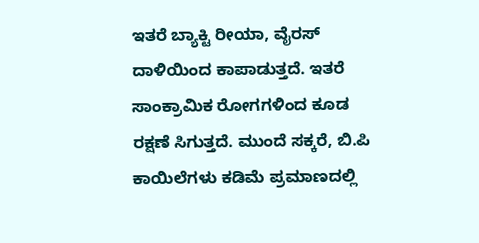ಇತರೆ ಬ್ಯಾಕ್ಟಿ ರೀಯಾ, ವೈರಸ್ ದಾಳಿಯಿಂದ ಕಾಪಾಡುತ್ತದೆ. ಇತರೆ ಸಾಂಕ್ರಾಮಿಕ ರೋಗಗಳಿಂದ ಕೂಡ ರಕ್ಷಣೆ ಸಿಗುತ್ತದೆ. ಮುಂದೆ ಸಕ್ಕರೆ, ಬಿ.ಪಿ ಕಾಯಿಲೆಗಳು ಕಡಿಮೆ ಪ್ರಮಾಣದಲ್ಲಿ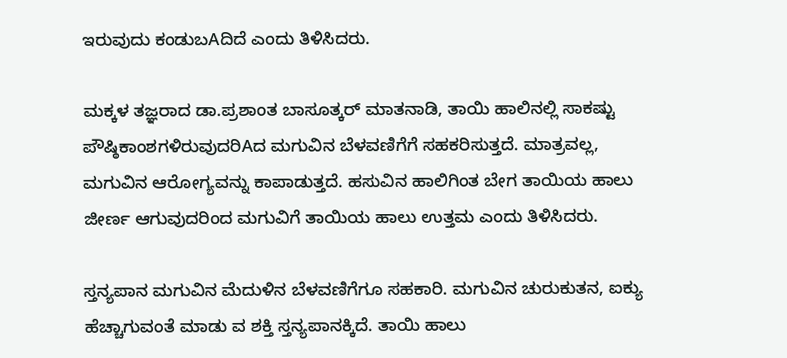ಇರುವುದು ಕಂಡುಬAದಿದೆ ಎಂದು ತಿಳಿಸಿದರು.

ಮಕ್ಕಳ ತಜ್ಞರಾದ ಡಾ.ಪ್ರಶಾಂತ ಬಾಸೂತ್ಕರ್ ಮಾತನಾಡಿ, ತಾಯಿ ಹಾಲಿನಲ್ಲಿ ಸಾಕಷ್ಟು ಪೌಷ್ಠಿಕಾಂಶಗಳಿರುವುದರಿAದ ಮಗುವಿನ ಬೆಳವಣಿಗೆಗೆ ಸಹಕರಿಸುತ್ತದೆ. ಮಾತ್ರವಲ್ಲ, ಮಗುವಿನ ಆರೋಗ್ಯವನ್ನು ಕಾಪಾಡುತ್ತದೆ. ಹಸುವಿನ ಹಾಲಿಗಿಂತ ಬೇಗ ತಾಯಿಯ ಹಾಲು ಜೀರ್ಣ ಆಗುವುದರಿಂದ ಮಗುವಿಗೆ ತಾಯಿಯ ಹಾಲು ಉತ್ತಮ ಎಂದು ತಿಳಿಸಿದರು.

ಸ್ತನ್ಯಪಾನ ಮಗುವಿನ ಮೆದುಳಿನ ಬೆಳವಣಿಗೆಗೂ ಸಹಕಾರಿ. ಮಗುವಿನ ಚುರುಕುತನ, ಐಕ್ಯು ಹೆಚ್ಚಾಗುವಂತೆ ಮಾಡು ವ ಶಕ್ತಿ ಸ್ತನ್ಯಪಾನಕ್ಕಿದೆ. ತಾಯಿ ಹಾಲು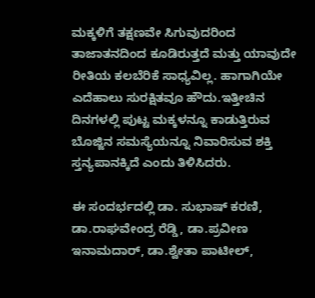ಮಕ್ಕಳಿಗೆ ತಕ್ಷಣವೇ ಸಿಗುವುದರಿಂದ ತಾಜಾತನದಿಂದ ಕೂಡಿರುತ್ತದೆ ಮತ್ತು ಯಾವುದೇ ರೀತಿಯ ಕಲಬೆರಿಕೆ ಸಾಧ್ಯವಿಲ್ಲ. ಹಾಗಾಗಿಯೇ ಎದೆಹಾಲು ಸುರಕ್ಷಿತವೂ ಹೌದು.ಇತ್ತೀಚಿನ ದಿನಗಳಲ್ಲಿ ಪುಟ್ಟ ಮಕ್ಕಳನ್ನೂ ಕಾಡುತ್ತಿರುವ ಬೊಜ್ಜಿನ ಸಮಸ್ಯೆಯನ್ನೂ ನಿವಾರಿಸುವ ಶಕ್ತಿ ಸ್ತನ್ಯಪಾನಕ್ಕಿದೆ ಎಂದು ತಿಳಿಸಿದರು.

ಈ ಸಂದರ್ಭದಲ್ಲಿ ಡಾ. ಸುಭಾಷ್ ಕರಣಿ, ಡಾ.ರಾಘವೇಂದ್ರ ರೆಡ್ಡಿ, ಡಾ.ಪ್ರವೀಣ ಇನಾಮದಾರ್, ಡಾ.ಶ್ವೇತಾ ಪಾಟೀಲ್,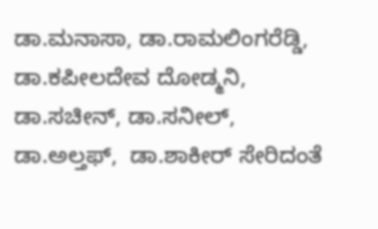ಡಾ.ಮನಾಸಾ, ಡಾ.ರಾಮಲಿಂಗರೆಡ್ಡಿ,  ಡಾ.ಕಪೀಲದೇವ ದೋಡ್ಮನಿ, ಡಾ.ಸಚೀನ್, ಡಾ.ಸನೀಲ್, ಡಾ.ಅಲ್ತಫ್,  ಡಾ.ಶಾಕೀರ್ ಸೇರಿದಂತೆ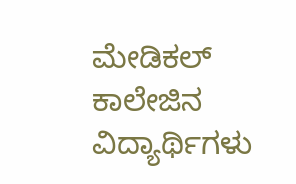ಮೇಡಿಕಲ್ ಕಾಲೇಜಿನ ವಿದ್ಯಾರ್ಥಿಗಳು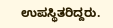ಉಪಸ್ಥಿತರಿದ್ದರು.